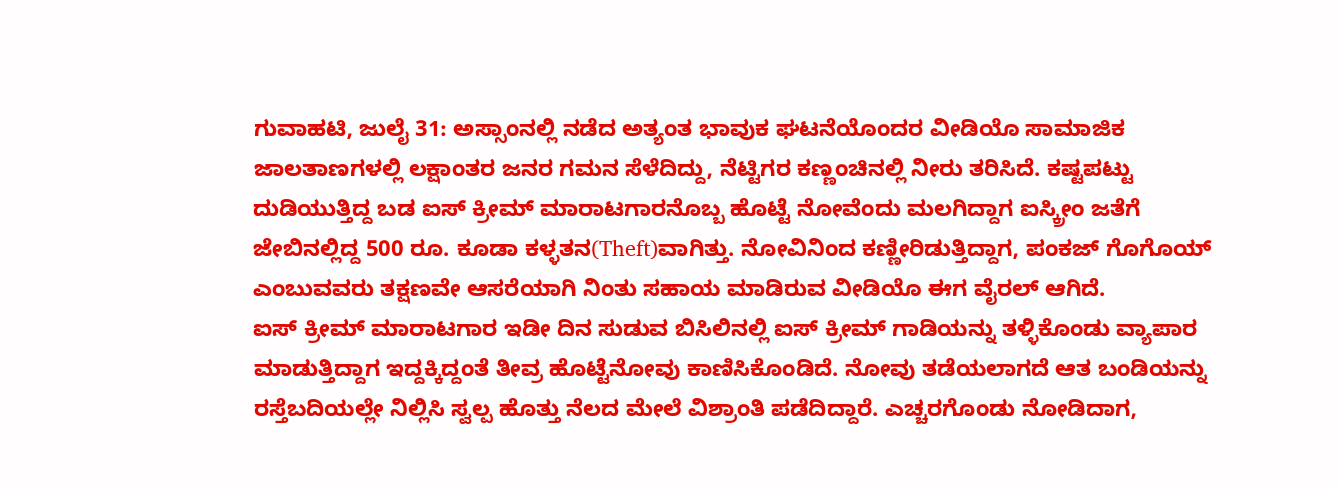ಗುವಾಹಟಿ, ಜುಲೈ 31: ಅಸ್ಸಾಂನಲ್ಲಿ ನಡೆದ ಅತ್ಯಂತ ಭಾವುಕ ಘಟನೆಯೊಂದರ ವೀಡಿಯೊ ಸಾಮಾಜಿಕ ಜಾಲತಾಣಗಳಲ್ಲಿ ಲಕ್ಷಾಂತರ ಜನರ ಗಮನ ಸೆಳೆದಿದ್ದು, ನೆಟ್ಟಿಗರ ಕಣ್ಣಂಚಿನಲ್ಲಿ ನೀರು ತರಿಸಿದೆ. ಕಷ್ಟಪಟ್ಟು ದುಡಿಯುತ್ತಿದ್ದ ಬಡ ಐಸ್ ಕ್ರೀಮ್ ಮಾರಾಟಗಾರನೊಬ್ಬ ಹೊಟ್ಟೆ ನೋವೆಂದು ಮಲಗಿದ್ದಾಗ ಐಸ್ಕ್ರೀಂ ಜತೆಗೆ ಜೇಬಿನಲ್ಲಿದ್ದ 500 ರೂ. ಕೂಡಾ ಕಳ್ಳತನ(Theft)ವಾಗಿತ್ತು. ನೋವಿನಿಂದ ಕಣ್ಣೀರಿಡುತ್ತಿದ್ದಾಗ, ಪಂಕಜ್ ಗೊಗೊಯ್ ಎಂಬುವವರು ತಕ್ಷಣವೇ ಆಸರೆಯಾಗಿ ನಿಂತು ಸಹಾಯ ಮಾಡಿರುವ ವೀಡಿಯೊ ಈಗ ವೈರಲ್ ಆಗಿದೆ.
ಐಸ್ ಕ್ರೀಮ್ ಮಾರಾಟಗಾರ ಇಡೀ ದಿನ ಸುಡುವ ಬಿಸಿಲಿನಲ್ಲಿ ಐಸ್ ಕ್ರೀಮ್ ಗಾಡಿಯನ್ನು ತಳ್ಳಿಕೊಂಡು ವ್ಯಾಪಾರ ಮಾಡುತ್ತಿದ್ದಾಗ ಇದ್ದಕ್ಕಿದ್ದಂತೆ ತೀವ್ರ ಹೊಟ್ಟೆನೋವು ಕಾಣಿಸಿಕೊಂಡಿದೆ. ನೋವು ತಡೆಯಲಾಗದೆ ಆತ ಬಂಡಿಯನ್ನು ರಸ್ತೆಬದಿಯಲ್ಲೇ ನಿಲ್ಲಿಸಿ ಸ್ವಲ್ಪ ಹೊತ್ತು ನೆಲದ ಮೇಲೆ ವಿಶ್ರಾಂತಿ ಪಡೆದಿದ್ದಾರೆ. ಎಚ್ಚರಗೊಂಡು ನೋಡಿದಾಗ,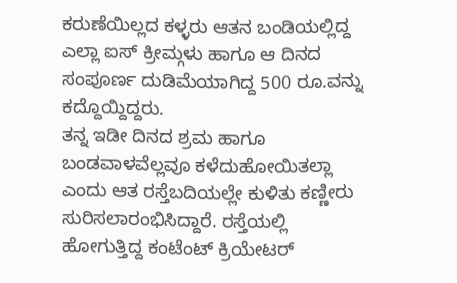ಕರುಣೆಯಿಲ್ಲದ ಕಳ್ಳರು ಆತನ ಬಂಡಿಯಲ್ಲಿದ್ದ ಎಲ್ಲಾ ಐಸ್ ಕ್ರೀಮ್ಗಳು ಹಾಗೂ ಆ ದಿನದ ಸಂಪೂರ್ಣ ದುಡಿಮೆಯಾಗಿದ್ದ 500 ರೂ.ವನ್ನು ಕದ್ದೊಯ್ದಿದ್ದರು.
ತನ್ನ ಇಡೀ ದಿನದ ಶ್ರಮ ಹಾಗೂ ಬಂಡವಾಳವೆಲ್ಲವೂ ಕಳೆದುಹೋಯಿತಲ್ಲಾ ಎಂದು ಆತ ರಸ್ತೆಬದಿಯಲ್ಲೇ ಕುಳಿತು ಕಣ್ಣೀರು ಸುರಿಸಲಾರಂಭಿಸಿದ್ದಾರೆ. ರಸ್ತೆಯಲ್ಲಿ ಹೋಗುತ್ತಿದ್ದ ಕಂಟೆಂಟ್ ಕ್ರಿಯೇಟರ್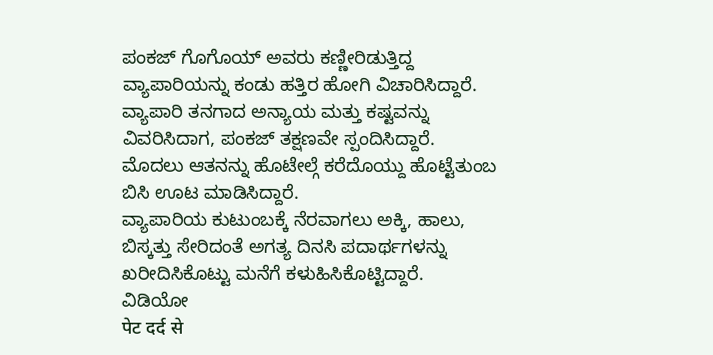ಪಂಕಜ್ ಗೊಗೊಯ್ ಅವರು ಕಣ್ಣೀರಿಡುತ್ತಿದ್ದ ವ್ಯಾಪಾರಿಯನ್ನು ಕಂಡು ಹತ್ತಿರ ಹೋಗಿ ವಿಚಾರಿಸಿದ್ದಾರೆ. ವ್ಯಾಪಾರಿ ತನಗಾದ ಅನ್ಯಾಯ ಮತ್ತು ಕಷ್ಟವನ್ನು ವಿವರಿಸಿದಾಗ, ಪಂಕಜ್ ತಕ್ಷಣವೇ ಸ್ಪಂದಿಸಿದ್ದಾರೆ. ಮೊದಲು ಆತನನ್ನು ಹೊಟೇಲ್ಗೆ ಕರೆದೊಯ್ದು ಹೊಟ್ಟೆತುಂಬ ಬಿಸಿ ಊಟ ಮಾಡಿಸಿದ್ದಾರೆ.
ವ್ಯಾಪಾರಿಯ ಕುಟುಂಬಕ್ಕೆ ನೆರವಾಗಲು ಅಕ್ಕಿ, ಹಾಲು, ಬಿಸ್ಕತ್ತು ಸೇರಿದಂತೆ ಅಗತ್ಯ ದಿನಸಿ ಪದಾರ್ಥಗಳನ್ನು ಖರೀದಿಸಿಕೊಟ್ಟು ಮನೆಗೆ ಕಳುಹಿಸಿಕೊಟ್ಟಿದ್ದಾರೆ.
ವಿಡಿಯೋ
पेट दर्द से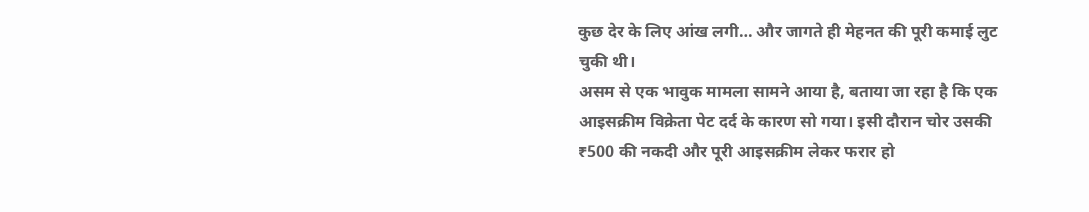कुछ देर के लिए आंख लगी… और जागते ही मेहनत की पूरी कमाई लुट चुकी थी।
असम से एक भावुक मामला सामने आया है, बताया जा रहा है कि एक आइसक्रीम विक्रेता पेट दर्द के कारण सो गया। इसी दौरान चोर उसकी ₹500 की नकदी और पूरी आइसक्रीम लेकर फरार हो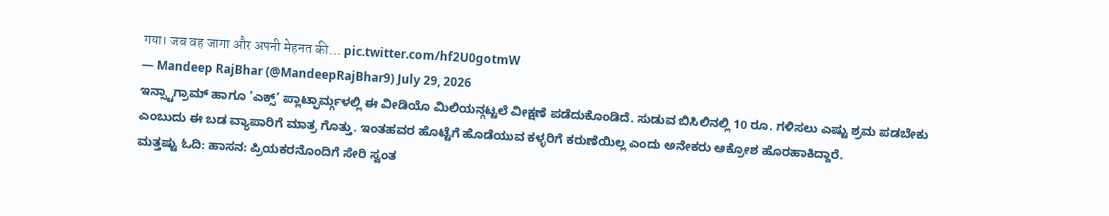गया। जब वह जागा और अपनी मेहनत की… pic.twitter.com/hf2U0gotmW
— Mandeep RajBhar (@MandeepRajBhar9) July 29, 2026
ಇನ್ಸ್ಟಾಗ್ರಾಮ್ ಹಾಗೂ ‘ಎಕ್ಸ್’ ಪ್ಲಾಟ್ಫಾರ್ಮ್ಗಳಲ್ಲಿ ಈ ವೀಡಿಯೊ ಮಿಲಿಯನ್ಗಟ್ಟಲೆ ವೀಕ್ಷಣೆ ಪಡೆದುಕೊಂಡಿದೆ. ಸುಡುವ ಬಿಸಿಲಿನಲ್ಲಿ 10 ರೂ. ಗಳಿಸಲು ಎಷ್ಟು ಶ್ರಮ ಪಡಬೇಕು ಎಂಬುದು ಈ ಬಡ ವ್ಯಾಪಾರಿಗೆ ಮಾತ್ರ ಗೊತ್ತು. ಇಂತಹವರ ಹೊಟ್ಟೆಗೆ ಹೊಡೆಯುವ ಕಳ್ಳರಿಗೆ ಕರುಣೆಯಿಲ್ಲ ಎಂದು ಅನೇಕರು ಆಕ್ರೋಶ ಹೊರಹಾಕಿದ್ದಾರೆ.
ಮತ್ತಷ್ಟು ಓದಿ: ಹಾಸನ: ಪ್ರಿಯಕರನೊಂದಿಗೆ ಸೇರಿ ಸ್ವಂತ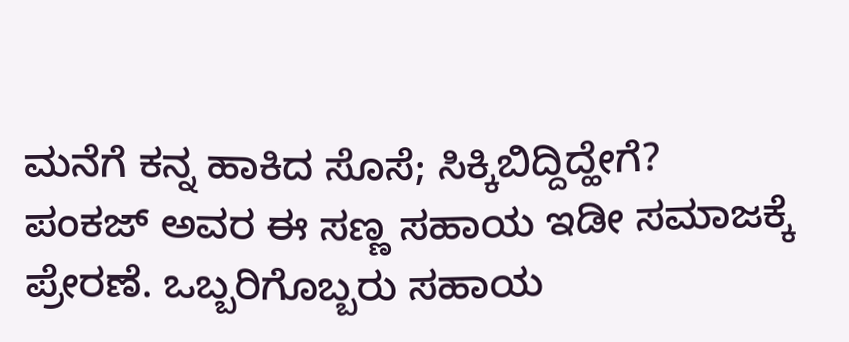ಮನೆಗೆ ಕನ್ನ ಹಾಕಿದ ಸೊಸೆ; ಸಿಕ್ಕಿಬಿದ್ದಿದ್ಹೇಗೆ?
ಪಂಕಜ್ ಅವರ ಈ ಸಣ್ಣ ಸಹಾಯ ಇಡೀ ಸಮಾಜಕ್ಕೆ ಪ್ರೇರಣೆ. ಒಬ್ಬರಿಗೊಬ್ಬರು ಸಹಾಯ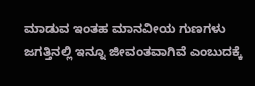ಮಾಡುವ ಇಂತಹ ಮಾನವೀಯ ಗುಣಗಳು ಜಗತ್ತಿನಲ್ಲಿ ಇನ್ನೂ ಜೀವಂತವಾಗಿವೆ ಎಂಬುದಕ್ಕೆ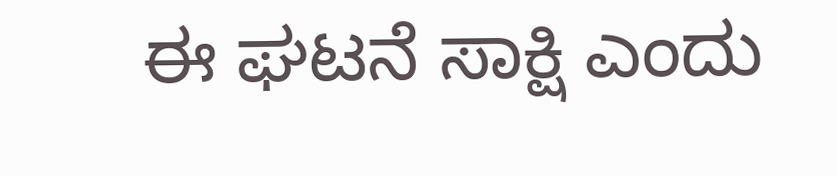ಈ ಘಟನೆ ಸಾಕ್ಷಿ ಎಂದು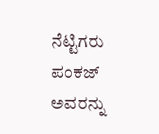ನೆಟ್ಟಿಗರು ಪಂಕಜ್ ಅವರನ್ನು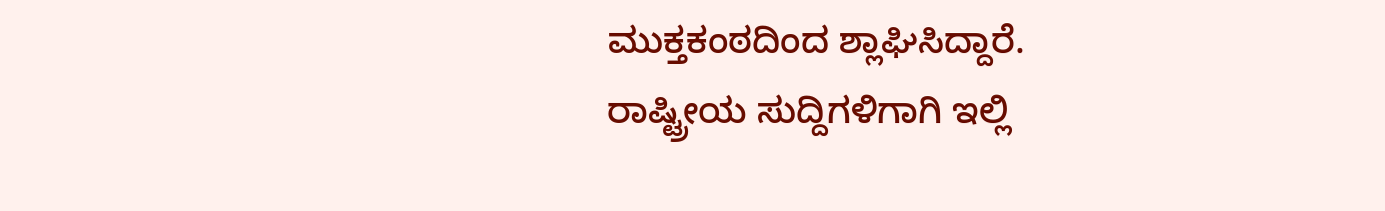ಮುಕ್ತಕಂಠದಿಂದ ಶ್ಲಾಘಿಸಿದ್ದಾರೆ.
ರಾಷ್ಟ್ರೀಯ ಸುದ್ದಿಗಳಿಗಾಗಿ ಇಲ್ಲಿ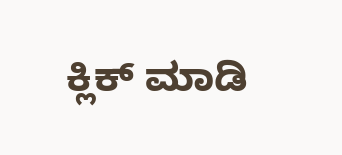ಕ್ಲಿಕ್ ಮಾಡಿ